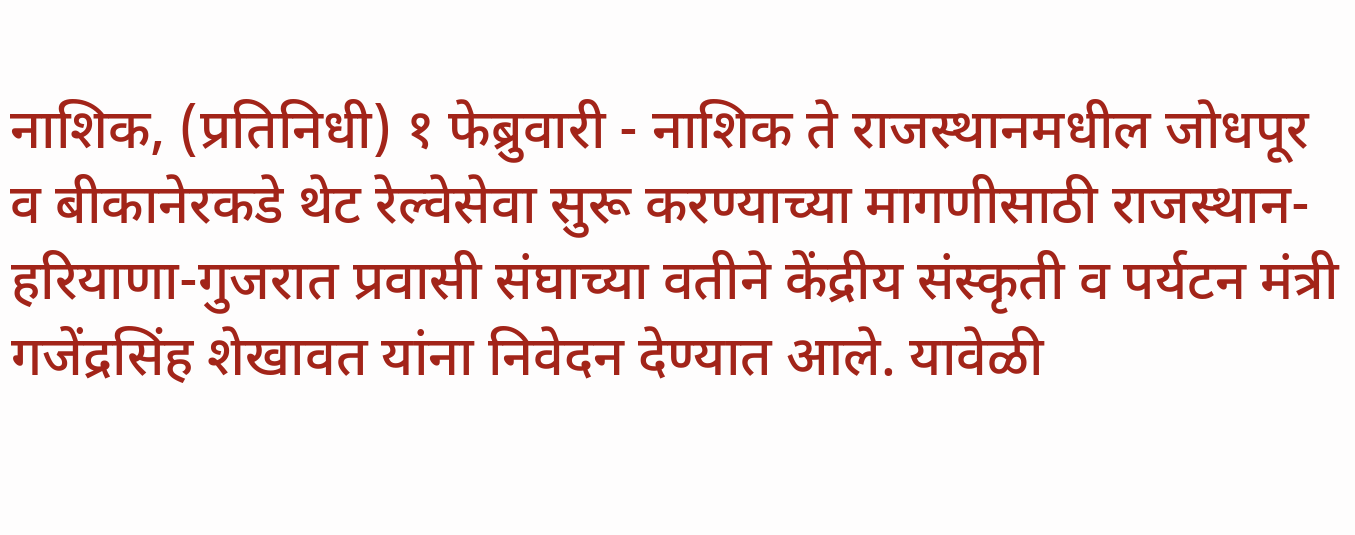नाशिक, (प्रतिनिधी) १ फेब्रुवारी - नाशिक ते राजस्थानमधील जोधपूर व बीकानेरकडे थेट रेल्वेसेवा सुरू करण्याच्या मागणीसाठी राजस्थान-हरियाणा-गुजरात प्रवासी संघाच्या वतीने केंद्रीय संस्कृती व पर्यटन मंत्री गजेंद्रसिंह शेखावत यांना निवेदन देण्यात आले. यावेळी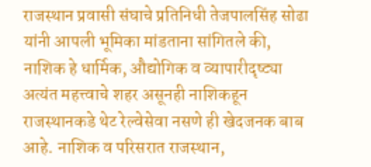राजस्थान प्रवासी संघाचे प्रतिनिधी तेजपालसिंह सोढा यांनी आपली भूमिका मांडताना सांगितले की, नाशिक हे धार्मिक, औद्योगिक व व्यापारीदृष्ट्या अत्यंत महत्त्वाचे शहर असूनही नाशिकहून राजस्थानकडे थेट रेल्वेसेवा नसणे ही खेदजनक बाब आहे. नाशिक व परिसरात राजस्थान,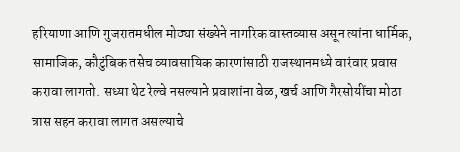हरियाणा आणि गुजरातमधील मोठ्या संख्येने नागरिक वास्तव्यास असून त्यांना धार्मिक, सामाजिक, कौटुंबिक तसेच व्यावसायिक कारणांसाठी राजस्थानमध्ये वारंवार प्रवास करावा लागतो. सध्या थेट रेल्वे नसल्याने प्रवाशांना वेळ, खर्च आणि गैरसोयींचा मोठा त्रास सहन करावा लागत असल्याचे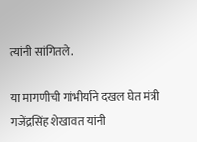त्यांनी सांगितले.

या मागणीची गांभीर्याने दखल घेत मंत्री गजेंद्रसिंह शेखावत यांनी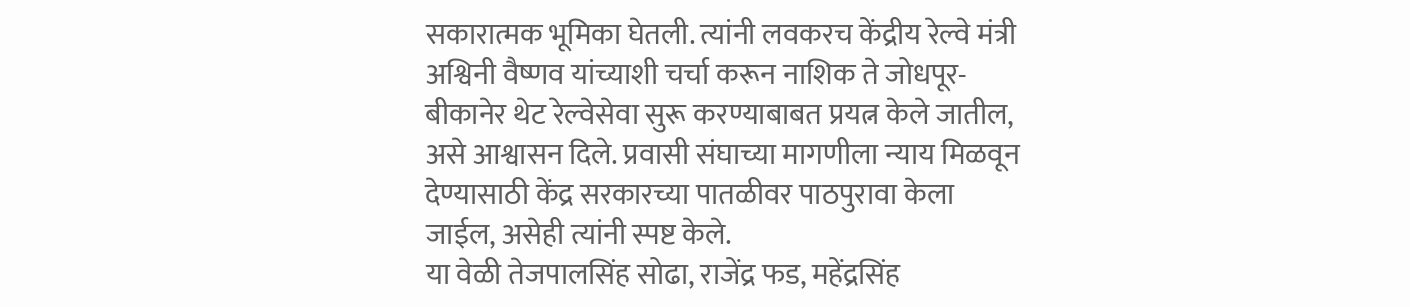सकारात्मक भूमिका घेतली. त्यांनी लवकरच केंद्रीय रेल्वे मंत्री अश्विनी वैष्णव यांच्याशी चर्चा करून नाशिक ते जोधपूर-बीकानेर थेट रेल्वेसेवा सुरू करण्याबाबत प्रयत्न केले जातील, असे आश्वासन दिले. प्रवासी संघाच्या मागणीला न्याय मिळवून देण्यासाठी केंद्र सरकारच्या पातळीवर पाठपुरावा केला जाईल, असेही त्यांनी स्पष्ट केले.
या वेळी तेजपालसिंह सोढा, राजेंद्र फड, महेंद्रसिंह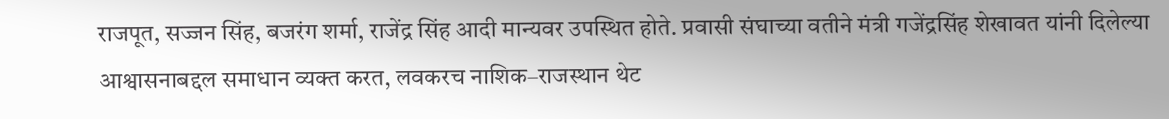राजपूत, सज्जन सिंह, बजरंग शर्मा, राजेंद्र सिंह आदी मान्यवर उपस्थित होते. प्रवासी संघाच्या वतीने मंत्री गजेंद्रसिंह शेखावत यांनी दिलेल्या आश्वासनाबद्दल समाधान व्यक्त करत, लवकरच नाशिक–राजस्थान थेट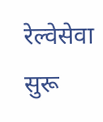रेल्वेसेवा सुरू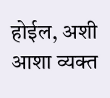होईल, अशी आशा व्यक्त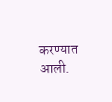करण्यात आली.